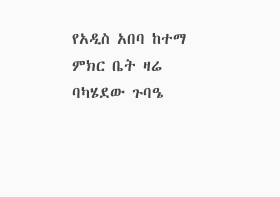የአዲስ አበባ ከተማ ምክር ቤት ዛሬ ባካሄደው ጉባዔ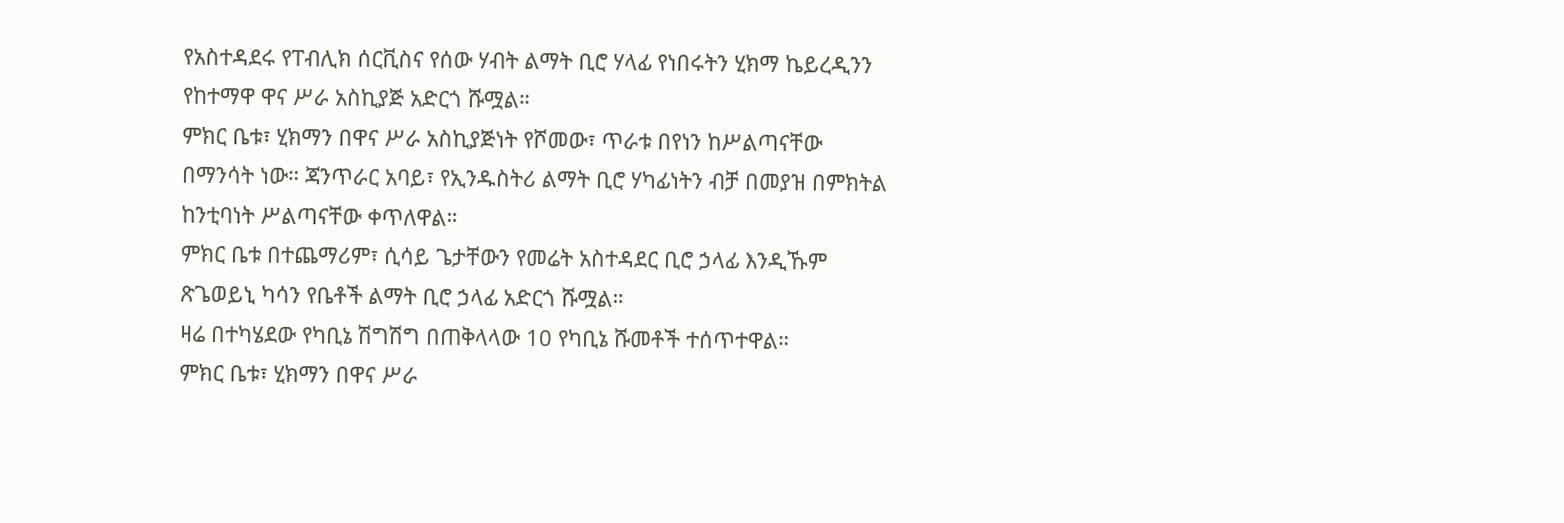የአስተዳደሩ የፐብሊክ ሰርቪስና የሰው ሃብት ልማት ቢሮ ሃላፊ የነበሩትን ሂክማ ኬይረዲንን የከተማዋ ዋና ሥራ አስኪያጅ አድርጎ ሹሟል።
ምክር ቤቱ፣ ሂክማን በዋና ሥራ አስኪያጅነት የሾመው፣ ጥራቱ በየነን ከሥልጣናቸው በማንሳት ነው። ጃንጥራር አባይ፣ የኢንዱስትሪ ልማት ቢሮ ሃካፊነትን ብቻ በመያዝ በምክትል ከንቲባነት ሥልጣናቸው ቀጥለዋል።
ምክር ቤቱ በተጨማሪም፣ ሲሳይ ጌታቸውን የመሬት አስተዳደር ቢሮ ኃላፊ እንዲኹም ጽጌወይኒ ካሳን የቤቶች ልማት ቢሮ ኃላፊ አድርጎ ሹሟል።
ዛሬ በተካሄደው የካቢኔ ሽግሽግ በጠቅላላው 10 የካቢኔ ሹመቶች ተሰጥተዋል።
ምክር ቤቱ፣ ሂክማን በዋና ሥራ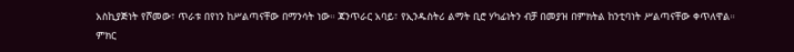አስኪያጅነት የሾመው፣ ጥራቱ በየነን ከሥልጣናቸው በማንሳት ነው። ጃንጥራር አባይ፣ የኢንዱስትሪ ልማት ቢሮ ሃካፊነትን ብቻ በመያዝ በምክትል ከንቲባነት ሥልጣናቸው ቀጥለዋል።
ምክር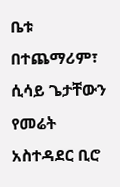ቤቱ በተጨማሪም፣ ሲሳይ ጌታቸውን የመሬት አስተዳደር ቢሮ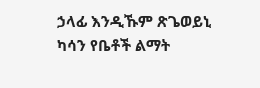ኃላፊ እንዲኹም ጽጌወይኒ ካሳን የቤቶች ልማት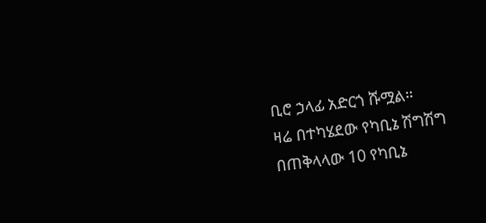ቢሮ ኃላፊ አድርጎ ሹሟል።
ዛሬ በተካሄደው የካቢኔ ሽግሽግ በጠቅላላው 10 የካቢኔ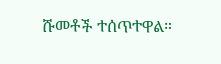ሹመቶች ተሰጥተዋል።